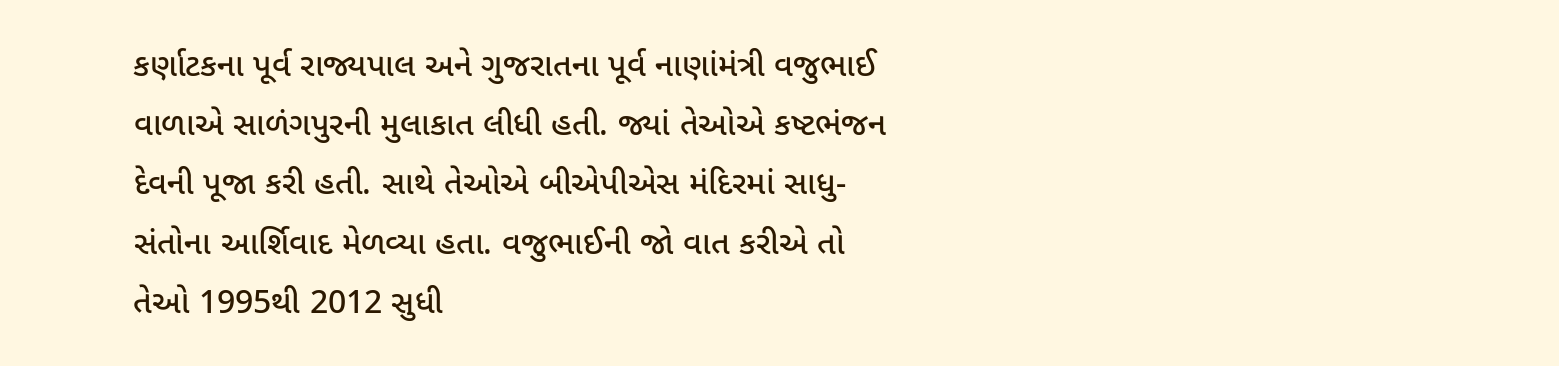કર્ણાટકના પૂર્વ રાજ્યપાલ અને ગુજરાતના પૂર્વ નાણાંમંત્રી વજુભાઈ વાળાએ સાળંગપુરની મુલાકાત લીધી હતી. જ્યાં તેઓએ કષ્ટભંજન દેવની પૂજા કરી હતી. સાથે તેઓએ બીએપીએસ મંદિરમાં સાધુ-સંતોના આર્શિવાદ મેળવ્યા હતા. વજુભાઈની જો વાત કરીએ તો તેઓ 1995થી 2012 સુધી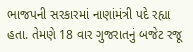ભાજપની સરકારમાં નાણાંમંત્રી પદે રહ્યા હતા. તેમણે 18 વાર ગુજરાતનું બજેટ રજૂ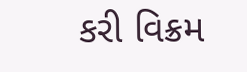કરી વિક્રમ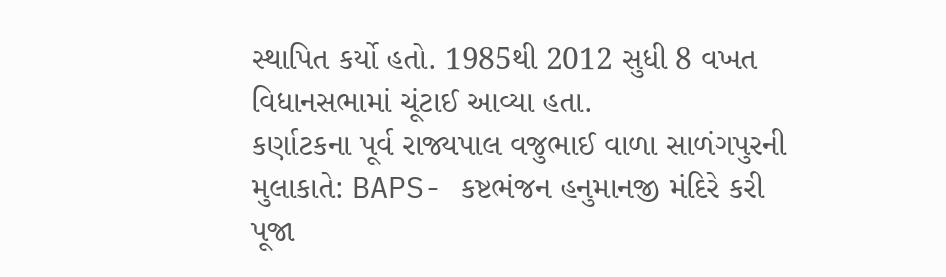સ્થાપિત કર્યો હતો. 1985થી 2012 સુધી 8 વખત વિધાનસભામાં ચૂંટાઈ આવ્યા હતા.
કર્ણાટકના પૂર્વ રાજ્યપાલ વજુભાઈ વાળા સાળંગપુરની મુલાકાતે: BAPS- કષ્ટભંજન હનુમાનજી મંદિરે કરી પૂજા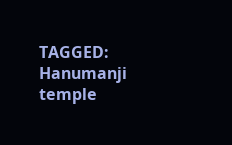TAGGED:
Hanumanji temple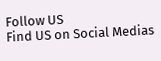Follow US
Find US on Social Medias